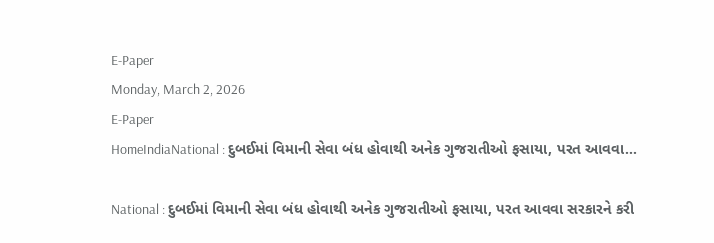E-Paper
Monday, March 2, 2026
E-Paper
HomeIndiaNational : દુબઈમાં વિમાની સેવા બંધ હોવાથી અનેક ગુજરાતીઓ ફસાયા, પરત આવવા...

National : દુબઈમાં વિમાની સેવા બંધ હોવાથી અનેક ગુજરાતીઓ ફસાયા, પરત આવવા સરકારને કરી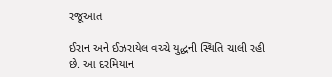રજૂઆત

ઈરાન અને ઈઝરાયેલ વચ્ચે યુદ્ધની સ્થિતિ ચાલી રહી છે. આ દરમિયાન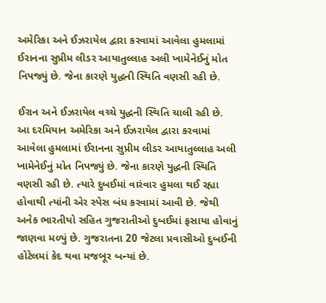અમેરિકા અને ઈઝરાયેલ દ્વારા કરવામાં આવેલા હુમલામાં ઈરાનના સુપ્રીમ લીડર આયાતુલ્લાહ અલી ખામેનેઈનું મોત નિપજ્યું છે. જેના કારણે યુદ્ધની સ્થિતિ વણસી રહી છે.

ઈરાન અને ઈઝરાયેલ વચ્ચે યુદ્ધની સ્થિતિ ચાલી રહી છે. આ દરમિયાન અમેરિકા અને ઈઝરાયેલ દ્વારા કરવામાં આવેલા હુમલામાં ઈરાનના સુપ્રીમ લીડર આયાતુલ્લાહ અલી ખામેનેઈનું મોત નિપજ્યું છે. જેના કારણે યુદ્ધની સ્થિતિ વણસી રહી છે. ત્યારે દુબઈમાં વારંવાર હુમલા થઈ રહ્યા હોવાથી ત્યાંની એર સ્પેસ બંધ કરવામાં આવી છે. જેથી અનેક ભારતીયો સહિત ગુજરાતીઓ દુબઈમાં ફસાયા હોવાનું જાણવા મળ્યું છે. ગુજરાતના 20 જેટલા પ્રવાસીઓ દુબઈની હોટેલમાં કેદ થવા મજબૂર બન્યાં છે.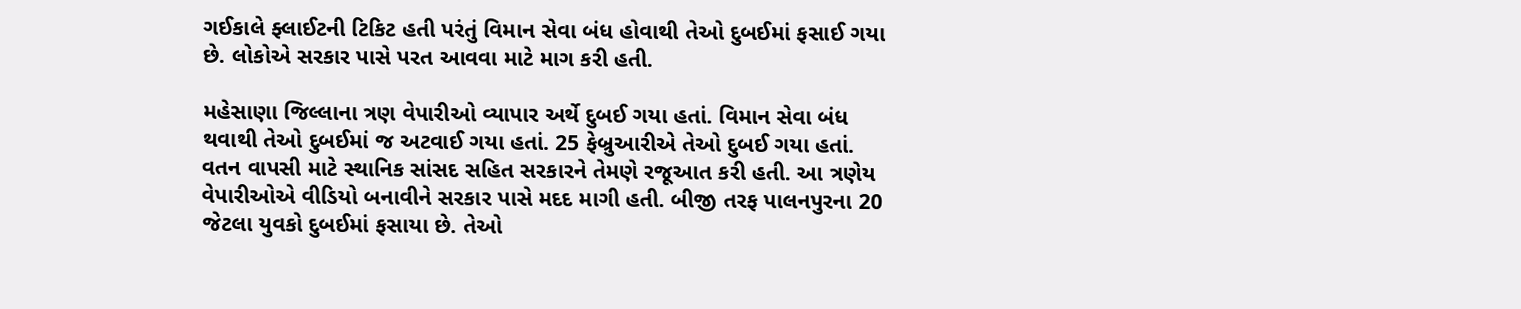ગઈકાલે ફ્લાઈટની ટિકિટ હતી પરંતું વિમાન સેવા બંધ હોવાથી તેઓ દુબઈમાં ફસાઈ ગયા છે. લોકોએ સરકાર પાસે પરત આવવા માટે માગ કરી હતી.

મહેસાણા જિલ્લાના ત્રણ વેપારીઓ વ્યાપાર અર્થે દુબઈ ગયા હતાં. વિમાન સેવા બંધ થવાથી તેઓ દુબઈમાં જ અટવાઈ ગયા હતાં. 25 ફેબ્રુઆરીએ તેઓ દુબઈ ગયા હતાં. વતન વાપસી માટે સ્થાનિક સાંસદ સહિત સરકારને તેમણે રજૂઆત કરી હતી. આ ત્રણેય વેપારીઓએ વીડિયો બનાવીને સરકાર પાસે મદદ માગી હતી. બીજી તરફ પાલનપુરના 20 જેટલા યુવકો દુબઈમાં ફસાયા છે. તેઓ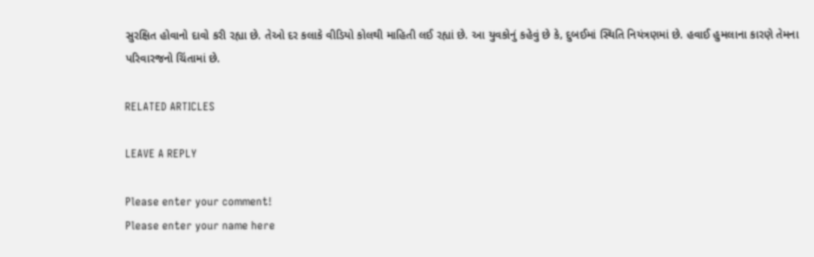સુરક્ષિત હોવાનો દાવો કરી રહ્યા છે. તેઓ દર કલાકે વીડિયો કોલથી માહિતી લઈ રહ્યાં છે. આ યુવકોનું કહેવું છે કે, દુબઈમાં સ્થિતિ નિયંત્રણમાં છે. હવાઈ હુમલાના કારણે તેમના પરિવારજનો ચિંતામાં છે.

RELATED ARTICLES

LEAVE A REPLY

Please enter your comment!
Please enter your name here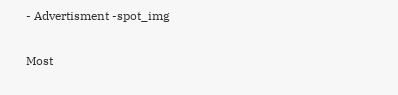- Advertisment -spot_img

Most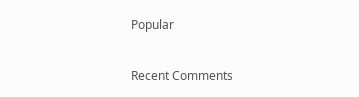Popular

Recent Comments